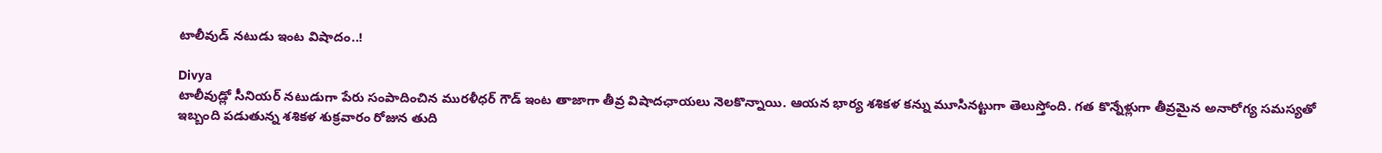టాలీవుడ్ నటుడు ఇంట విషాదం..!

Divya
టాలీవుడ్లో సీనియర్ నటుడుగా పేరు సంపాదించిన మురళీధర్ గౌడ్ ఇంట తాజాగా తీవ్ర విషాదఛాయలు నెలకొన్నాయి. ఆయన భార్య శశికళ కన్ను మూసినట్టుగా తెలుస్తోంది. గత కొన్నేళ్లుగా తీవ్రమైన అనారోగ్య సమస్యతో ఇబ్బంది పడుతున్న శశికళ శుక్రవారం రోజున తుది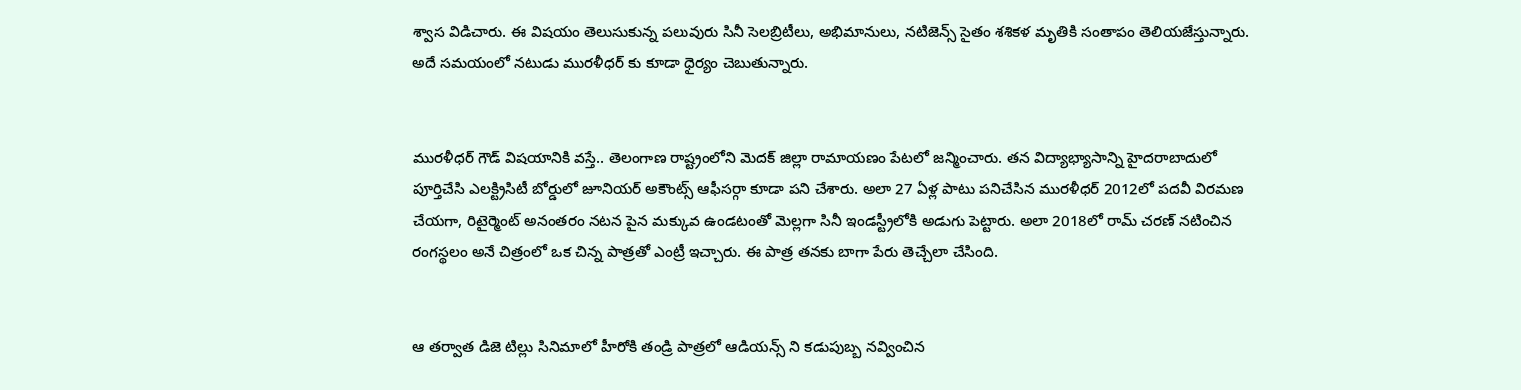శ్వాస విడిచారు. ఈ విషయం తెలుసుకున్న పలువురు సినీ సెలబ్రిటీలు, అభిమానులు, నటిజెన్స్ సైతం శశికళ మృతికి సంతాపం తెలియజేస్తున్నారు. అదే సమయంలో నటుడు మురళీధర్ కు కూడా ధైర్యం చెబుతున్నారు.


మురళీధర్ గౌడ్ విషయానికి వస్తే.. తెలంగాణ రాష్ట్రంలోని మెదక్ జిల్లా రామాయణం పేటలో జన్మించారు. తన విద్యాభ్యాసాన్ని హైదరాబాదులో పూర్తిచేసి ఎలక్ట్రిసిటీ బోర్డులో జూనియర్ అకౌంట్స్ ఆఫీసర్గా కూడా పని చేశారు. అలా 27 ఏళ్ల పాటు పనిచేసిన మురళీధర్ 2012లో పదవీ విరమణ చేయగా, రిటైర్మెంట్ అనంతరం నటన పైన మక్కువ ఉండటంతో మెల్లగా సినీ ఇండస్ట్రీలోకి అడుగు పెట్టారు. అలా 2018లో రామ్ చరణ్ నటించిన రంగస్థలం అనే చిత్రంలో ఒక చిన్న పాత్రతో ఎంట్రీ ఇచ్చారు. ఈ పాత్ర తనకు బాగా పేరు తెచ్చేలా చేసింది.


ఆ తర్వాత డిజె టిల్లు సినిమాలో హీరోకి తండ్రి పాత్రలో ఆడియన్స్ ని కడుపుబ్బ నవ్వించిన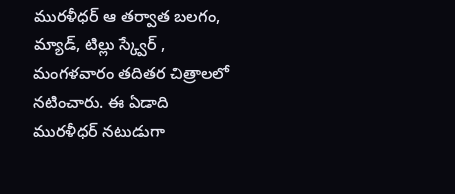మురళీధర్ ఆ తర్వాత బలగం, మ్యాడ్, టిల్లు స్క్వేర్ , మంగళవారం తదితర చిత్రాలలో నటించారు. ఈ ఏడాది మురళీధర్ నటుడుగా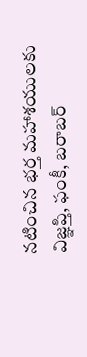నటించిన భర్త మహాశయులకు విజ్ఞప్తి, ఫంకీ, బరాబర్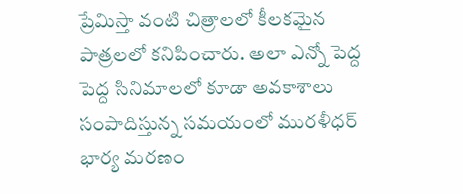ప్రేమిస్తా వంటి చిత్రాలలో కీలకమైన పాత్రలలో కనిపించారు. అలా ఎన్నో పెద్ద పెద్ద సినిమాలలో కూడా అవకాశాలు సంపాదిస్తున్న సమయంలో మురళీధర్ భార్య మరణం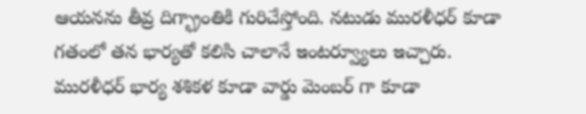ఆయనను తీవ్ర దిగ్భ్రాంతికి గురిచేస్తోంది. నటుడు మురళీధర్ కూడా గతంలో తన భార్యతో కలిసి చాలానే ఇంటర్వ్యూలు ఇచ్చారు. మురళీధర్ భార్య శశికళ కూడా వార్డు మెంబర్ గా కూడా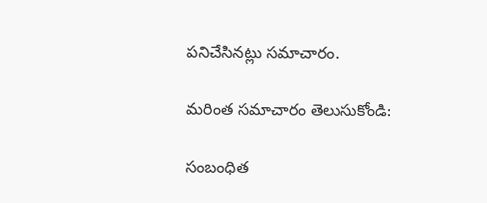పనిచేసినట్లు సమాచారం.

మరింత సమాచారం తెలుసుకోండి:

సంబంధిత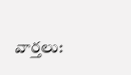వార్తలు: